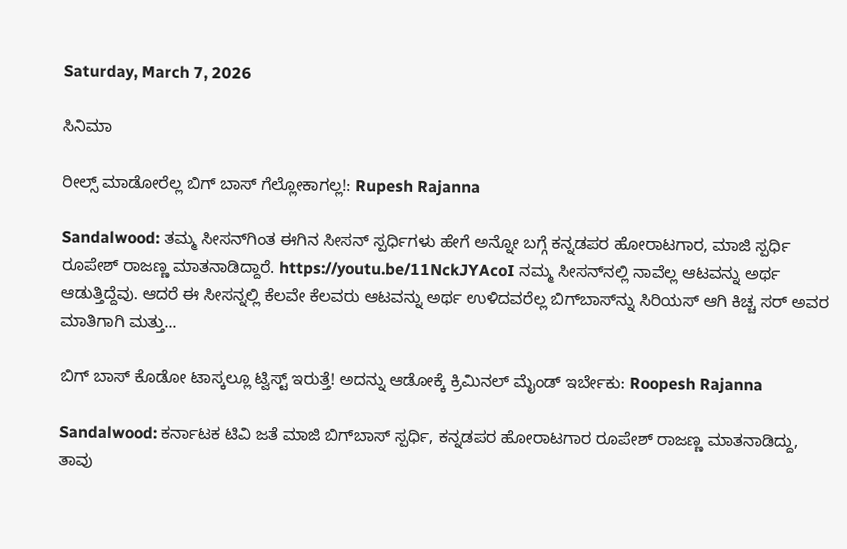Saturday, March 7, 2026

ಸಿನಿಮಾ

ರೀಲ್ಸ್ ಮಾಡೋರೆಲ್ಲ ಬಿಗ್ ಬಾಸ್ ಗೆಲ್ಲೋಕಾಗಲ್ಲ!: Rupesh Rajanna

Sandalwood: ತಮ್ಮ ಸೀಸನ್‌ಗಿಂತ ಈಗಿನ ಸೀಸನ್ ಸ್ಪರ್ಧಿಗಳು ಹೇಗೆ ಅನ್ನೋ ಬಗ್ಗೆ ಕನ್ನಡಪರ ಹೋರಾಟಗಾರ, ಮಾಜಿ ಸ್ಪರ್ಧಿ ರೂಪೇಶ್ ರಾಜಣ್ಣ ಮಾತನಾಡಿದ್ದಾರೆ. https://youtu.be/11NckJYAcoI ನಮ್ಮ ಸೀಸನ್‌ನಲ್ಲಿ ನಾವೆಲ್ಲ ಆಟವನ್ನು ಅರ್ಥ ಆಡುತ್ತಿದ್ದೆವು. ಆದರೆ ಈ ಸೀಸನ್ನಲ್ಲಿ ಕೆಲವೇ ಕೆಲವರು ಆಟವನ್ನು ಅರ್ಥ ಉಳಿದವರೆಲ್ಲ ಬಿಗ್‌ಬಾಸ್‌ನ್ನು ಸಿರಿಯಸ್‌ ಆಗಿ ಕಿಚ್ಚ ಸರ್ ಅವರ ಮಾತಿಗಾಗಿ ಮತ್ತು...

ಬಿಗ್ ಬಾಸ್ ಕೊಡೋ ಟಾಸ್ಕಲ್ಲೂ ಟ್ವಿಸ್ಟ್ ಇರುತ್ತೆ! ಅದನ್ನು ಆಡೋಕ್ಕೆ ಕ್ರಿಮಿನಲ್ ಮೈಂಡ್ ಇರ್ಬೇಕು: Roopesh Rajanna

Sandalwood: ಕರ್ನಾಟಕ ಟಿವಿ ಜತೆ ಮಾಜಿ ಬಿಗ್‌ಬಾಸ್ ಸ್ಪರ್ಧಿ, ಕನ್ನಡಪರ ಹೋರಾಟಗಾರ ರೂಪೇಶ್ ರಾಜಣ್ಣ ಮಾತನಾಡಿದ್ದು, ತಾವು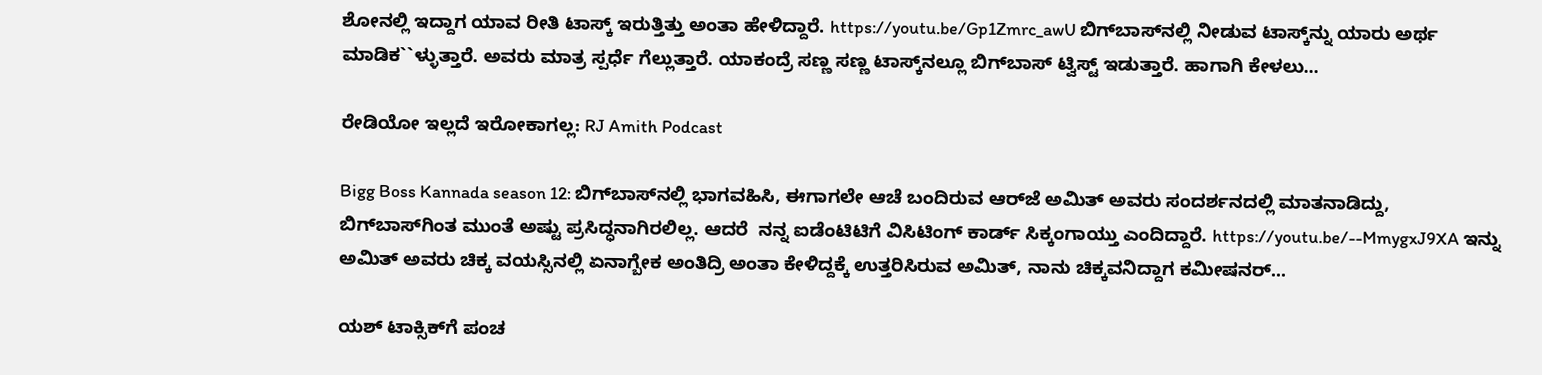ಶೋನಲ್ಲಿ ಇದ್ದಾಗ ಯಾವ ರೀತಿ ಟಾಸ್ಕ್ ಇರುತ್ತಿತ್ತು ಅಂತಾ ಹೇಳಿದ್ದಾರೆ. https://youtu.be/Gp1Zmrc_awU ಬಿಗ್‌ಬಾಸ್‌ನಲ್ಲಿ ನೀಡುವ ಟಾಸ್ಕ್‌ನ್ನು ಯಾರು ಅರ್ಥ ಮಾಡಿಕ``ಳ್ಳುತ್ತಾರೆ. ಅವರು ಮಾತ್ರ ಸ್ಪರ್ಧೆ ಗೆಲ್ಲುತ್ತಾರೆ. ಯಾಕಂದ್ರೆ ಸಣ್ಣ ಸಣ್ಣ ಟಾಸ್ಕ್‌ನಲ್ಲೂ ಬಿಗ್‌ಬಾಸ್ ಟ್ವಿಸ್ಟ್ ಇಡುತ್ತಾರೆ. ಹಾಗಾಗಿ ಕೇಳಲು...

ರೇಡಿಯೋ ಇಲ್ಲದೆ ಇರೋಕಾಗಲ್ಲ: RJ Amith Podcast

Bigg Boss Kannada season 12: ಬಿಗ್‌ಬಾಸ್‌ನಲ್ಲಿ ಭಾಗವಹಿಸಿ, ಈಗಾಗಲೇ ಆಚೆ ಬಂದಿರುವ ಆರ್‌ಜೆ ಅಮಿತ್ ಅವರು ಸಂದರ್ಶನದಲ್ಲಿ ಮಾತನಾಡಿದ್ದು, ಬಿಗ್‌ಬಾಸ್‌ಗಿಂತ ಮುಂತೆ ಅಷ್ಟು ಪ್ರಸಿದ್ಧನಾಗಿರಲಿಲ್ಲ. ಆದರೆ  ನನ್ನ ಐಡೆಂಟಿಟಿಗೆ ವಿಸಿಟಿಂಗ್ ಕಾರ್ಡ್ ಸಿಕ್ಕಂಗಾಯ್ತು ಎಂದಿದ್ದಾರೆ. https://youtu.be/--MmygxJ9XA ಇನ್ನು ಅಮಿತ್ ಅವರು ಚಿಕ್ಕ ವಯಸ್ಸಿನಲ್ಲಿ ಏನಾಗ್ಬೇಕ ಅಂತಿದ್ರಿ ಅಂತಾ ಕೇಳಿದ್ದಕ್ಕೆ ಉತ್ತರಿಸಿರುವ ಅಮಿತ್, ನಾನು ಚಿಕ್ಕವನಿದ್ದಾಗ ಕಮೀಷನರ್...

ಯಶ್ ಟಾಕ್ಸಿಕ್‌ಗೆ ಪಂಚ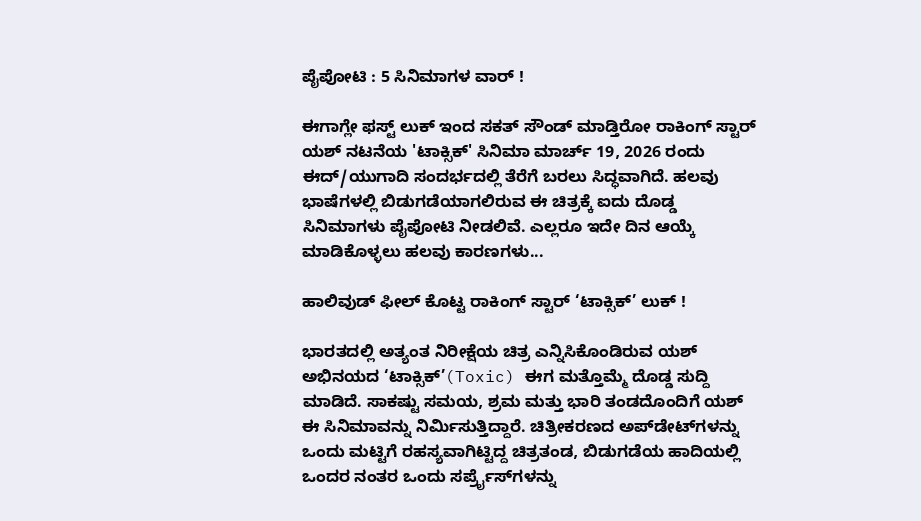ಪೈಪೋಟಿ : 5 ಸಿನಿಮಾಗಳ ವಾರ್ !

ಈಗಾಗ್ಲೇ ಫಸ್ಟ್ ಲುಕ್ ಇಂದ ಸಕತ್ ಸೌಂಡ್ ಮಾಡ್ತಿರೋ ರಾಕಿಂಗ್ ಸ್ಟಾರ್ ಯಶ್ ನಟನೆಯ 'ಟಾಕ್ಸಿಕ್' ಸಿನಿಮಾ ಮಾರ್ಚ್ 19, 2026 ರಂದು ಈದ್/ಯುಗಾದಿ ಸಂದರ್ಭದಲ್ಲಿ ತೆರೆಗೆ ಬರಲು ಸಿದ್ಧವಾಗಿದೆ. ಹಲವು ಭಾಷೆಗಳಲ್ಲಿ ಬಿಡುಗಡೆಯಾಗಲಿರುವ ಈ ಚಿತ್ರಕ್ಕೆ ಐದು ದೊಡ್ಡ ಸಿನಿಮಾಗಳು ಪೈಪೋಟಿ ನೀಡಲಿವೆ. ಎಲ್ಲರೂ ಇದೇ ದಿನ ಆಯ್ಕೆ ಮಾಡಿಕೊಳ್ಳಲು ಹಲವು ಕಾರಣಗಳು...

ಹಾಲಿವುಡ್ ಫೀಲ್ ಕೊಟ್ಟ ರಾಕಿಂಗ್ ಸ್ಟಾರ್ ‘ಟಾಕ್ಸಿಕ್’ ಲುಕ್ !

ಭಾರತದಲ್ಲಿ ಅತ್ಯಂತ ನಿರೀಕ್ಷೆಯ ಚಿತ್ರ ಎನ್ನಿಸಿಕೊಂಡಿರುವ ಯಶ್ ಅಭಿನಯದ ‘ಟಾಕ್ಸಿಕ್’(Toxic) ಈಗ ಮತ್ತೊಮ್ಮೆ ದೊಡ್ಡ ಸುದ್ದಿ ಮಾಡಿದೆ. ಸಾಕಷ್ಟು ಸಮಯ, ಶ್ರಮ ಮತ್ತು ಭಾರಿ ತಂಡದೊಂದಿಗೆ ಯಶ್ ಈ ಸಿನಿಮಾವನ್ನು ನಿರ್ಮಿಸುತ್ತಿದ್ದಾರೆ. ಚಿತ್ರೀಕರಣದ ಅಪ್‌ಡೇಟ್‌ಗಳನ್ನು ಒಂದು ಮಟ್ಟಿಗೆ ರಹಸ್ಯವಾಗಿಟ್ಟಿದ್ದ ಚಿತ್ರತಂಡ, ಬಿಡುಗಡೆಯ ಹಾದಿಯಲ್ಲಿ ಒಂದರ ನಂತರ ಒಂದು ಸರ್ಪ್ರೈಸ್‌ಗಳನ್ನು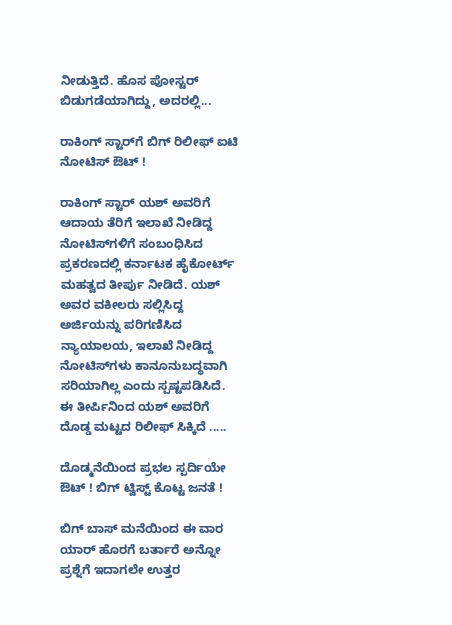ನೀಡುತ್ತಿದೆ. ಹೊಸ ಪೋಸ್ಟರ್ ಬಿಡುಗಡೆಯಾಗಿದ್ದು, ಅದರಲ್ಲಿ...

ರಾಕಿಂಗ್ ಸ್ಟಾರ್‌ಗೆ ಬಿಗ್ ರಿಲೀಫ್ ಐಟಿ ನೋಟಿಸ್‌ ಔಟ್ !

ರಾಕಿಂಗ್ ಸ್ಟಾರ್ ಯಶ್‌ ಅವರಿಗೆ ಆದಾಯ ತೆರಿಗೆ ಇಲಾಖೆ ನೀಡಿದ್ದ ನೋಟಿಸ್‌ಗಳಿಗೆ ಸಂಬಂಧಿಸಿದ ಪ್ರಕರಣದಲ್ಲಿ ಕರ್ನಾಟಕ ಹೈಕೋರ್ಟ್‌ ಮಹತ್ವದ ತೀರ್ಪು ನೀಡಿದೆ. ಯಶ್‌ ಅವರ ವಕೀಲರು ಸಲ್ಲಿಸಿದ್ದ ಅರ್ಜಿಯನ್ನು ಪರಿಗಣಿಸಿದ ನ್ಯಾಯಾಲಯ, ಇಲಾಖೆ ನೀಡಿದ್ದ ನೋಟಿಸ್‌ಗಳು ಕಾನೂನುಬದ್ಧವಾಗಿ ಸರಿಯಾಗಿಲ್ಲ ಎಂದು ಸ್ಪಷ್ಟಪಡಿಸಿದೆ. ಈ ತೀರ್ಪಿನಿಂದ ಯಶ್‌ ಅವರಿಗೆ ದೊಡ್ಡ ಮಟ್ಟದ ರಿಲೀಫ್ ಸಿಕ್ಕಿದೆ .....

ದೊಡ್ಮನೆಯಿಂದ ಪ್ರಭಲ ಸ್ಪರ್ದಿಯೇ ಔಟ್ ! ಬಿಗ್ ಟ್ವಿಸ್ಟ್ ಕೊಟ್ಟ ಜನತೆ !

ಬಿಗ್ ಬಾಸ್ ಮನೆಯಿಂದ ಈ ವಾರ ಯಾರ್ ಹೊರಗೆ ಬರ್ತಾರೆ ಅನ್ನೋ ಪ್ರಶ್ನೆಗೆ ಇದಾಗಲೇ ಉತ್ತರ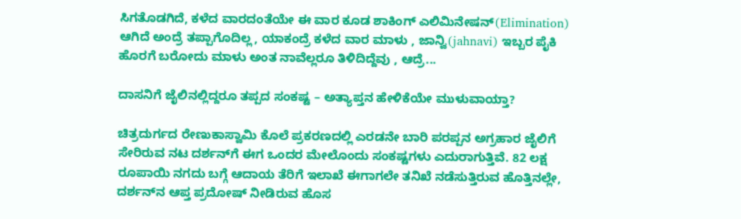ಸಿಗತೊಡಗಿದೆ, ಕಳೆದ ವಾರದಂತೆಯೇ ಈ ವಾರ ಕೂಡ ಶಾಕಿಂಗ್ ಎಲಿಮಿನೇಷನ್(Elimination) ಆಗಿದೆ ಅಂದ್ರೆ ತಪ್ಪಾಗೊದಿಲ್ಲ, ಯಾಕಂದ್ರೆ ಕಳೆದ ವಾರ ಮಾಳು , ಜಾನ್ವಿ(jahnavi) ಇಬ್ಬರ ಪೈಕಿ ಹೊರಗೆ ಬರೋದು ಮಾಳು ಅಂತ ನಾವೆಲ್ಲರೂ ತಿಳಿದಿದ್ದೆವು , ಆದ್ರೆ...

ದಾಸನಿಗೆ ಜೈಲಿನಲ್ಲಿದ್ದರೂ ತಪ್ಪದ ಸಂಕಷ್ಟ – ಅತ್ಯಾಪ್ತನ ಹೇಳಿಕೆಯೇ ಮುಳುವಾಯ್ತಾ?

ಚಿತ್ರದುರ್ಗದ ರೇಣುಕಾಸ್ವಾಮಿ ಕೊಲೆ ಪ್ರಕರಣದಲ್ಲಿ ಎರಡನೇ ಬಾರಿ ಪರಪ್ಪನ ಅಗ್ರಹಾರ ಜೈಲಿಗೆ ಸೇರಿರುವ ನಟ ದರ್ಶನ್‌ಗೆ ಈಗ ಒಂದರ ಮೇಲೊಂದು ಸಂಕಷ್ಟಗಳು ಎದುರಾಗುತ್ತಿವೆ. 82 ಲಕ್ಷ ರೂಪಾಯಿ ನಗದು ಬಗ್ಗೆ ಆದಾಯ ತೆರಿಗೆ ಇಲಾಖೆ ಈಗಾಗಲೇ ತನಿಖೆ ನಡೆಸುತ್ತಿರುವ ಹೊತ್ತಿನಲ್ಲೇ, ದರ್ಶನ್‌ನ ಆಪ್ತ ಪ್ರದೋಷ್ ನೀಡಿರುವ ಹೊಸ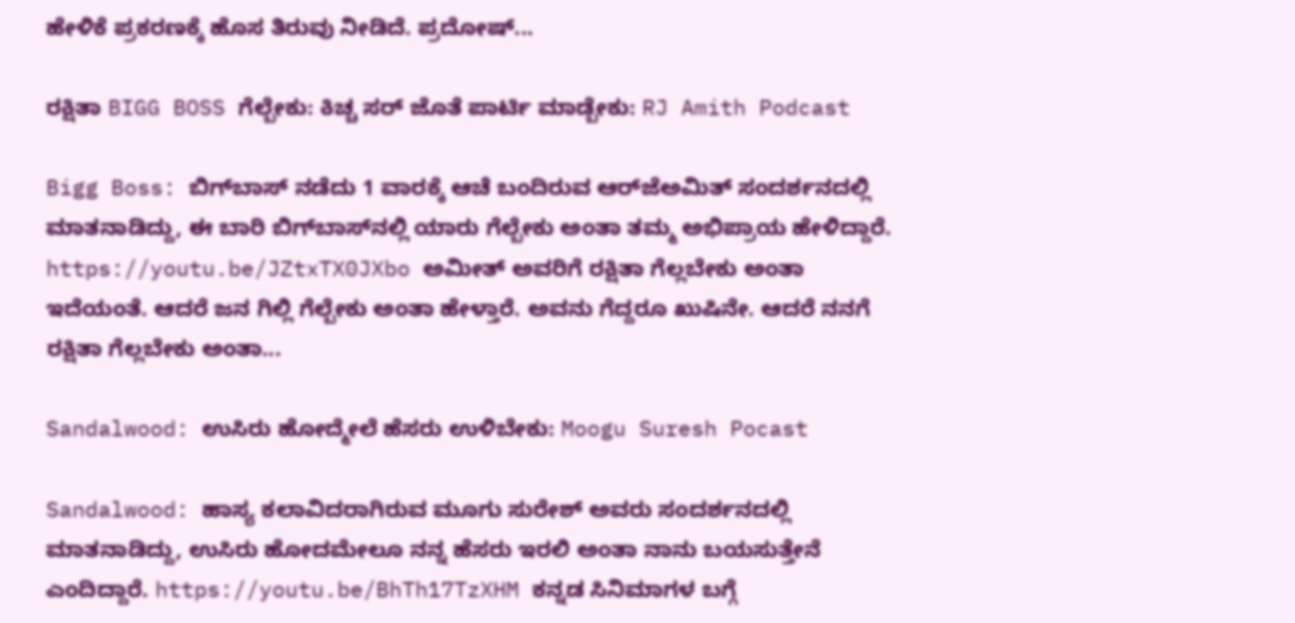ಹೇಳಿಕೆ ಪ್ರಕರಣಕ್ಕೆ ಹೊಸ ತಿರುವು ನೀಡಿದೆ. ಪ್ರದೋಷ್...

ರಕ್ಷಿತಾ BIGG BOSS ಗೆಲ್ಬೇಕು: ಕಿಚ್ಚ ಸರ್ ಜೊತೆ ಪಾರ್ಟಿ ಮಾಡ್ಬೇಕು: RJ Amith Podcast

Bigg Boss: ಬಿಗ್‌ಬಾಸ್ ನಡೆದು 1 ವಾರಕ್ಕೆ ಆಚೆ ಬಂದಿರುವ ಆರ್‌ಜೆಅಮಿತ್ ಸಂದರ್ಶನದಲ್ಲಿ ಮಾತನಾಡಿದ್ದು, ಈ ಬಾರಿ ಬಿಗ್‌ಬಾಸ್‌ನಲ್ಲಿ ಯಾರು ಗೆಲ್ಬೇಕು ಅಂತಾ ತಮ್ಮ ಅಭಿಪ್ರಾಯ ಹೇಳಿದ್ದಾರೆ. https://youtu.be/JZtxTX0JXbo ಅಮೀತ್ ಅವರಿಗೆ ರಕ್ಷಿತಾ ಗೆಲ್ಲಬೇಕು ಅಂತಾ ಇದೆಯಂತೆ. ಆದರೆ ಜನ ಗಿಲ್ಲಿ ಗೆಲ್ಬೇಕು ಅಂತಾ ಹೇಳ್ತಾರೆ. ಅವನು ಗೆದ್ದರೂ ಖುಷಿನೇ. ಆದರೆ ನನಗೆ ರಕ್ಷಿತಾ ಗೆಲ್ಲಬೇಕು ಅಂತಾ...

Sandalwood: ಉಸಿರು ಹೋದ್ಮೇಲೆ ಹೆಸರು ಉಳಿಬೇಕು: Moogu Suresh Pocast

Sandalwood: ಹಾಸ್ಯ ಕಲಾವಿದರಾಗಿರುವ ಮೂಗು ಸುರೇಶ್ ಅವರು ಸಂದರ್ಶನದಲ್ಲಿ ಮಾತನಾಡಿದ್ದು, ಉಸಿರು ಹೋದಮೇಲೂ ನನ್ನ ಹೆಸರು ಇರಲಿ ಅಂತಾ ನಾನು ಬಯಸುತ್ತೇನೆ ಎಂದಿದ್ದಾರೆ. https://youtu.be/BhTh17TzXHM ಕನ್ನಡ ಸಿನಿಮಾಗಳ ಬಗ್ಗೆ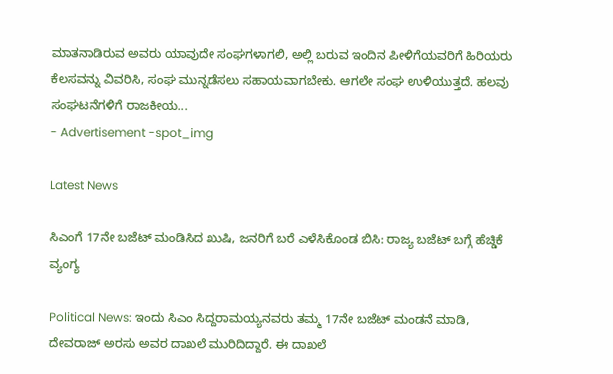ಮಾತನಾಡಿರುವ ಅವರು ಯಾವುದೇ ಸಂಘಗಳಾಗಲಿ, ಅಲ್ಲಿ ಬರುವ ಇಂದಿನ ಪೀಳಿಗೆಯವರಿಗೆ ಹಿರಿಯರು ಕೆಲಸವನ್ನು ವಿವರಿಸಿ, ಸಂಘ ಮುನ್ನಡೆಸಲು ಸಹಾಯವಾಗಬೇಕು. ಆಗಲೇ ಸಂಘ ಉಳಿಯುತ್ತದೆ. ಹಲವು ಸಂಘಟನೆಗಳಿಗೆ ರಾಜಕೀಯ...
- Advertisement -spot_img

Latest News

ಸಿಎಂಗೆ 17ನೇ ಬಜೆಟ್ ಮಂಡಿಸಿದ ಖುಷಿ, ಜನರಿಗೆ ಬರೆ ಎಳೆಸಿಕೊಂಡ ಬಿಸಿ: ರಾಜ್ಯ ಬಜೆಟ್ ಬಗ್ಗೆ ಹೆಚ್ಡಿಕೆ ವ್ಯಂಗ್ಯ

Political News: ಇಂದು ಸಿಎಂ ಸಿದ್ದರಾಮಯ್ಯನವರು ತಮ್ಮ 17ನೇ ಬಜೆಟ್ ಮಂಡನೆ ಮಾಡಿ, ದೇವರಾಜ್ ಅರಸು ಅವರ ದಾಖಲೆ ಮುರಿದಿದ್ದಾರೆ. ಈ ದಾಖಲೆ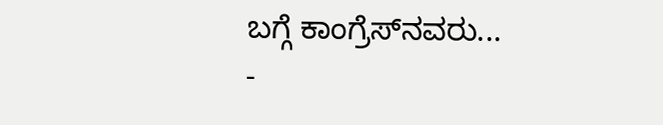ಬಗ್ಗೆ ಕಾಂಗ್ರೆಸ್‌ನವರು...
-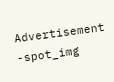Advertisement -spot_img